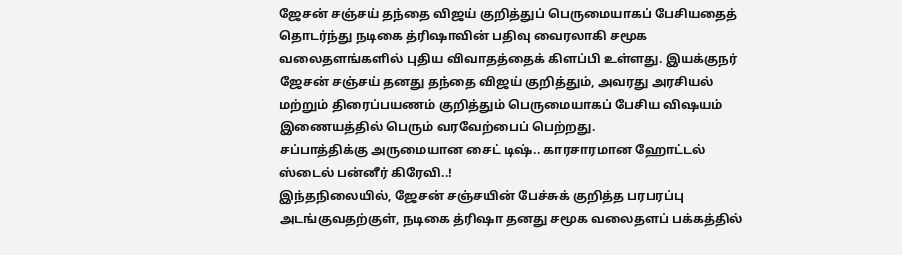ஜேசன் சஞ்சய் தந்தை விஜய் குறித்துப் பெருமையாகப் பேசியதைத் தொடர்ந்து நடிகை த்ரிஷாவின் பதிவு வைரலாகி சமூக வலைதளங்களில் புதிய விவாதத்தைக் கிளப்பி உள்ளது. இயக்குநர் ஜேசன் சஞ்சய் தனது தந்தை விஜய் குறித்தும், அவரது அரசியல் மற்றும் திரைப்பயணம் குறித்தும் பெருமையாகப் பேசிய விஷயம் இணையத்தில் பெரும் வரவேற்பைப் பெற்றது.
சப்பாத்திக்கு அருமையான சைட் டிஷ்.. காரசாரமான ஹோட்டல் ஸ்டைல் பன்னீர் கிரேவி..!
இந்தநிலையில், ஜேசன் சஞ்சயின் பேச்சுக் குறித்த பரபரப்பு அடங்குவதற்குள், நடிகை த்ரிஷா தனது சமூக வலைதளப் பக்கத்தில்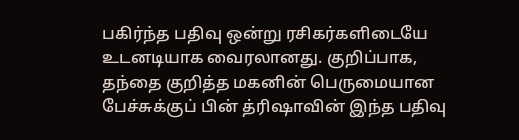பகிர்ந்த பதிவு ஒன்று ரசிகர்களிடையே உடனடியாக வைரலானது. குறிப்பாக, தந்தை குறித்த மகனின் பெருமையான பேச்சுக்குப் பின் த்ரிஷாவின் இந்த பதிவு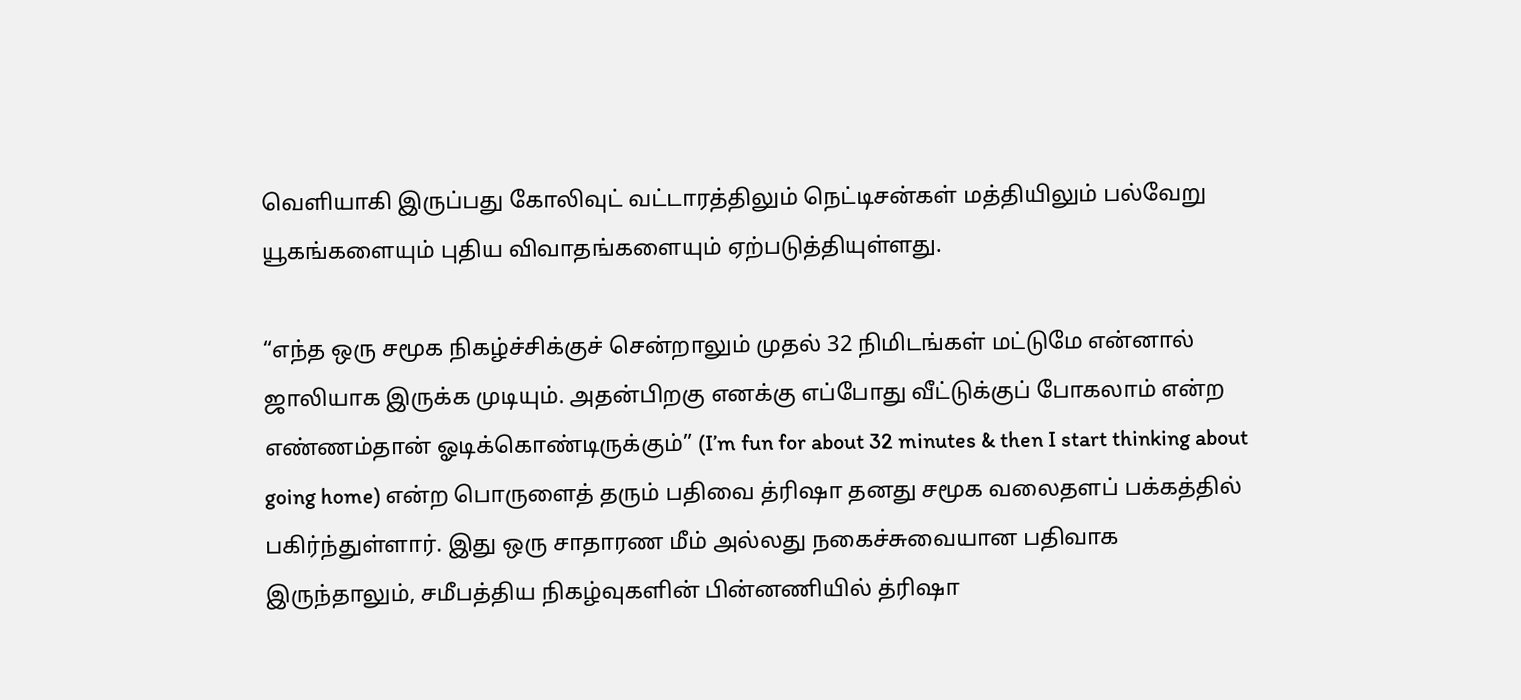வெளியாகி இருப்பது கோலிவுட் வட்டாரத்திலும் நெட்டிசன்கள் மத்தியிலும் பல்வேறு யூகங்களையும் புதிய விவாதங்களையும் ஏற்படுத்தியுள்ளது.

“எந்த ஒரு சமூக நிகழ்ச்சிக்குச் சென்றாலும் முதல் 32 நிமிடங்கள் மட்டுமே என்னால் ஜாலியாக இருக்க முடியும். அதன்பிறகு எனக்கு எப்போது வீட்டுக்குப் போகலாம் என்ற எண்ணம்தான் ஓடிக்கொண்டிருக்கும்” (I’m fun for about 32 minutes & then I start thinking about going home) என்ற பொருளைத் தரும் பதிவை த்ரிஷா தனது சமூக வலைதளப் பக்கத்தில் பகிர்ந்துள்ளார். இது ஒரு சாதாரண மீம் அல்லது நகைச்சுவையான பதிவாக இருந்தாலும், சமீபத்திய நிகழ்வுகளின் பின்னணியில் த்ரிஷா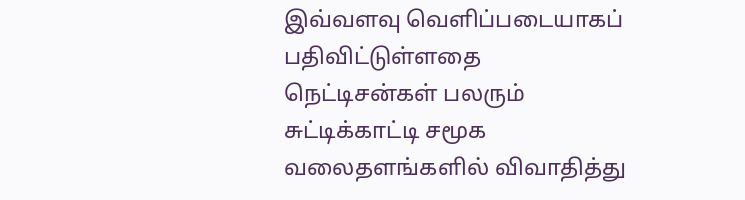இவ்வளவு வெளிப்படையாகப் பதிவிட்டுள்ளதை நெட்டிசன்கள் பலரும் சுட்டிக்காட்டி சமூக வலைதளங்களில் விவாதித்து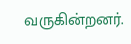வருகின்றனர்.